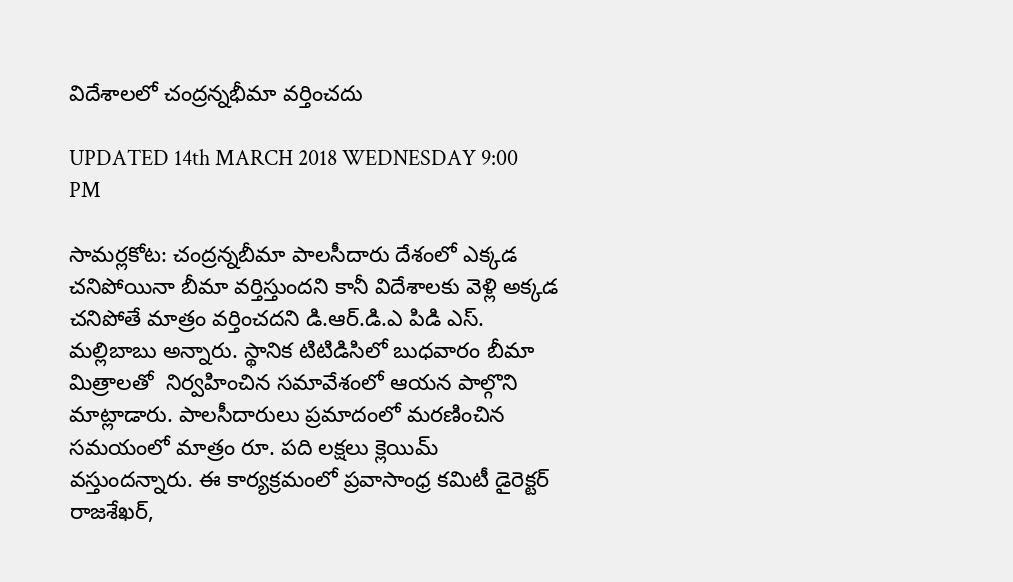విదేశాలలో చంద్రన్నభీమా వర్తించదు

UPDATED 14th MARCH 2018 WEDNESDAY 9:00 PM

సామర్లకోట: చంద్రన్నబీమా పాలసీదారు దేశంలో ఎక్కడ చనిపోయినా బీమా వర్తిస్తుందని కానీ విదేశాలకు వెళ్లి అక్కడ చనిపోతే మాత్రం వర్తించదని డి.ఆర్.డి.ఎ పిడి ఎస్. మల్లిబాబు అన్నారు. స్థానిక టిటిడిసిలో బుధవారం బీమా మిత్రాలతో  నిర్వహించిన సమావేశంలో ఆయన పాల్గొని మాట్లాడారు. పాలసీదారులు ప్రమాదంలో మరణించిన సమయంలో మాత్రం రూ. పది లక్షలు క్లెయిమ్ వస్తుందన్నారు. ఈ కార్యక్రమంలో ప్రవాసాంధ్ర కమిటీ డైరెక్టర్ రాజశేఖర్,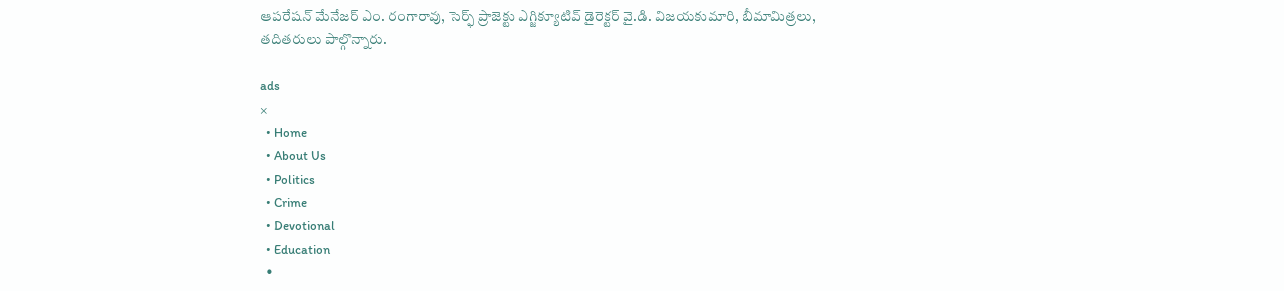ఆపరేషన్ మేనేజర్ ఎం. రంగారావు, సెర్ఫ్ ప్రాజెక్టు ఎగ్జిక్యూటివ్ డైరెక్టర్ వై.డి. విజయకుమారి, బీమామిత్రలు, తదితరులు పాల్గొన్నారు.

ads
×
  • Home
  • About Us
  • Politics
  • Crime
  • Devotional
  • Education
  •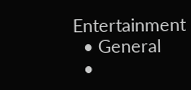Entertainment
  • General
  •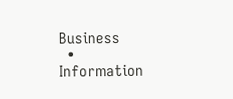Business
  • Information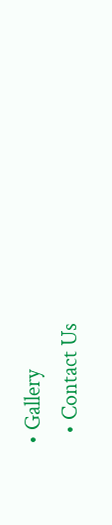• Gallery
  • Contact Us